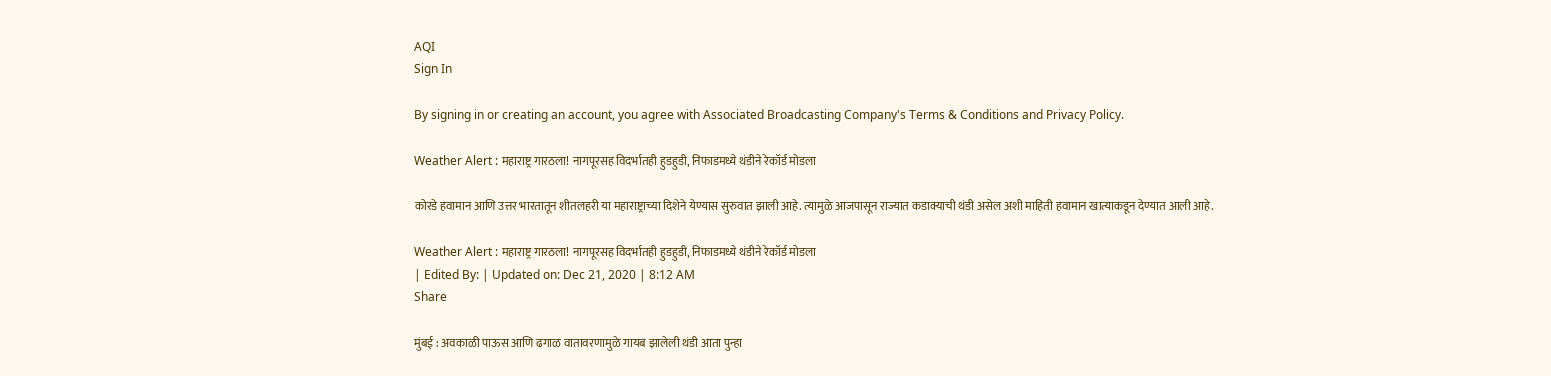AQI
Sign In

By signing in or creating an account, you agree with Associated Broadcasting Company's Terms & Conditions and Privacy Policy.

Weather Alert : महाराष्ट्र गारठला! नागपूरसह विदर्भातही हुडहुडी, निफाडमध्ये थंडीने रेकॉर्ड मोडला

कोरडे हवामान आणि उत्तर भारतातून शीतलहरी या महाराष्ट्राच्या दिशेने येण्यास सुरुवात झाली आहे. त्यामुळे आजपासून राज्यात कडाक्याची थंडी असेल अशी माहिती हवामान खात्याकडून देण्यात आली आहे.

Weather Alert : महाराष्ट्र गारठला! नागपूरसह विदर्भातही हुडहुडी, निफाडमध्ये थंडीने रेकॉर्ड मोडला
| Edited By: | Updated on: Dec 21, 2020 | 8:12 AM
Share

मुंबई : अवकाळी पाऊस आणि ढगाळ वातावरणामुळे गायब झालेली थंडी आता पुन्हा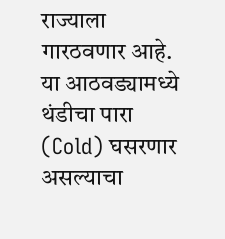राज्याला गारठवणार आहे. या आठवड्यामध्ये थंडीचा पारा (Cold) घसरणार असल्याचा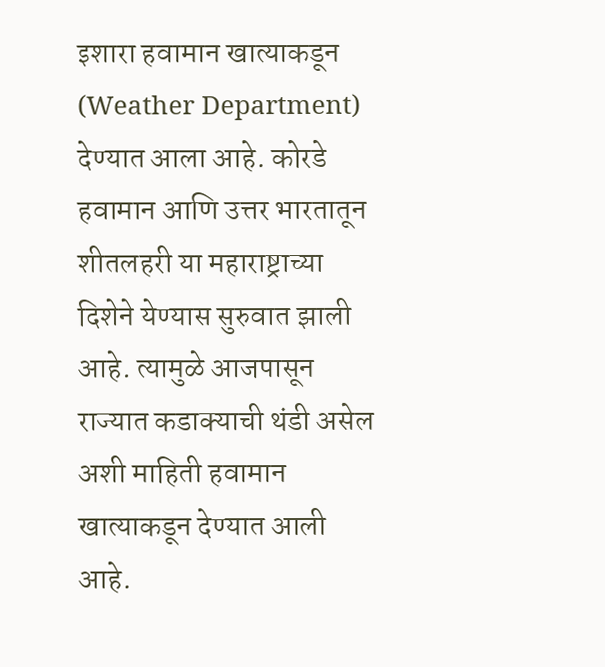इशारा हवामान खात्याकडून (Weather Department) देण्यात आला आहे. कोरडे हवामान आणि उत्तर भारतातून शीतलहरी या महाराष्ट्राच्या दिशेने येण्यास सुरुवात झाली आहे. त्यामुळे आजपासून राज्यात कडाक्याची थंडी असेल अशी माहिती हवामान खात्याकडून देण्यात आली आहे.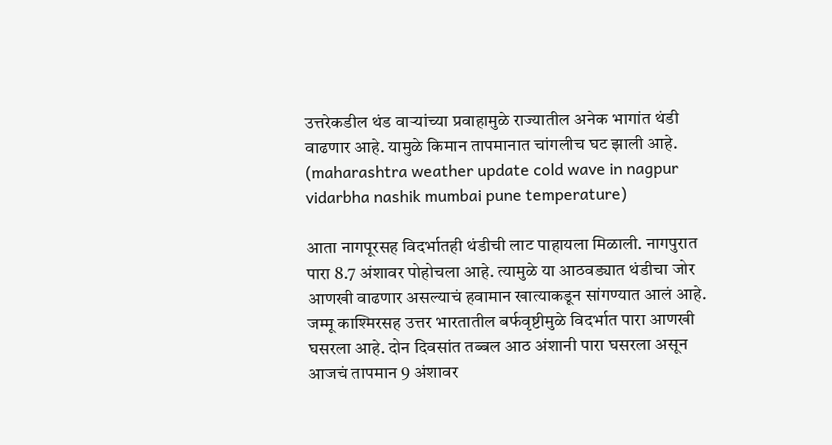उत्तरेकडील थंड वाऱ्यांच्या प्रवाहामुळे राज्यातील अनेक भागांत थंडी वाढणार आहे. यामुळे किमान तापमानात चांगलीच घट झाली आहे. (maharashtra weather update cold wave in nagpur vidarbha nashik mumbai pune temperature)

आता नागपूरसह विदर्भातही थंडीची लाट पाहायला मिळाली. नागपुरात पारा 8.7 अंशावर पोहोचला आहे. त्यामुळे या आठवड्यात थंडीचा जोर आणखी वाढणार असल्याचं हवामान खात्याकडून सांगण्यात आलं आहे. जम्मू काश्मिरसह उत्तर भारतातील बर्फवृष्टीमुळे विदर्भात पारा आणखी घसरला आहे. दोन दिवसांत तब्बल आठ अंशानी पारा घसरला असून आजचं तापमान 9 अंशावर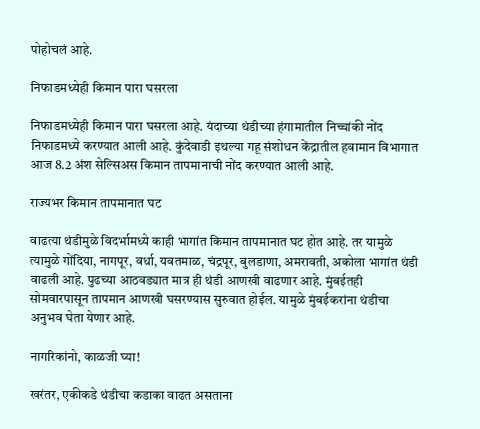पोहोचलं आहे.

निफाडमध्येही किमान पारा घसरला

निफाडमध्येही किमान पारा घसरला आहे. यंदाच्या थंडीच्या हंगामातील निच्चांकी नोंद निफाडमध्ये करण्यात आली आहे. कुंदेवाडी इथल्या गहू संशोधन केंद्रातील हवामान विभागात आज 8.2 अंश सेल्सिअस किमान तापमानाची नोंद करण्यात आली आहे.

राज्यभर किमान तापमानात घट

वाढत्या थंडीमुळे विदर्भामध्ये काही भागांत किमान तापमानात घट होत आहे. तर यामुळे त्यामुळे गोंदिया, नागपूर, वर्धा, यवतमाळ, चंद्रपूर, बुलडाणा, अमरावती, अकोला भागांत थंडी वाढली आहे. पुढच्या आठवड्यात मात्र ही थंडी आणखी वाढणार आहे. मुंबईतही सोमवारपासून तापमान आणखी घसरण्यास सुरुवात होईल. यामुळे मुंबईकरांना थंडीचा अनुभव घेता येणार आहे.

नागरिकांनो, काळजी घ्या!

खरंतर, एकीकडे थंडीचा कडाका वाढत असताना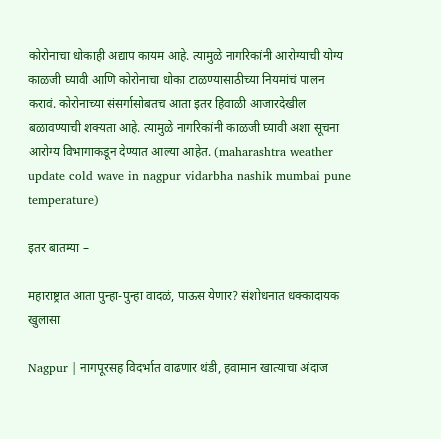कोरोनाचा धोकाही अद्याप कायम आहे. त्यामुळे नागरिकांनी आरोग्याची योग्य काळजी घ्यावी आणि कोरोनाचा धोका टाळण्यासाठीच्या नियमांचं पालन करावं. कोरोनाच्या संसर्गासोबतच आता इतर हिवाळी आजारदेखील बळावण्याची शक्यता आहे. त्यामुळे नागरिकांनी काळजी घ्यावी अशा सूचना आरोग्य विभागाकडून देण्यात आल्या आहेत. (maharashtra weather update cold wave in nagpur vidarbha nashik mumbai pune temperature)

इतर बातम्या –

महाराष्ट्रात आता पुन्हा-पुन्हा वादळं, पाऊस येणार? संशोधनात धक्कादायक खुलासा

Nagpur | नागपूरसह विदर्भात वाढणार थंडी, हवामान खात्याचा अंदाज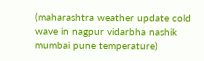(maharashtra weather update cold wave in nagpur vidarbha nashik mumbai pune temperature)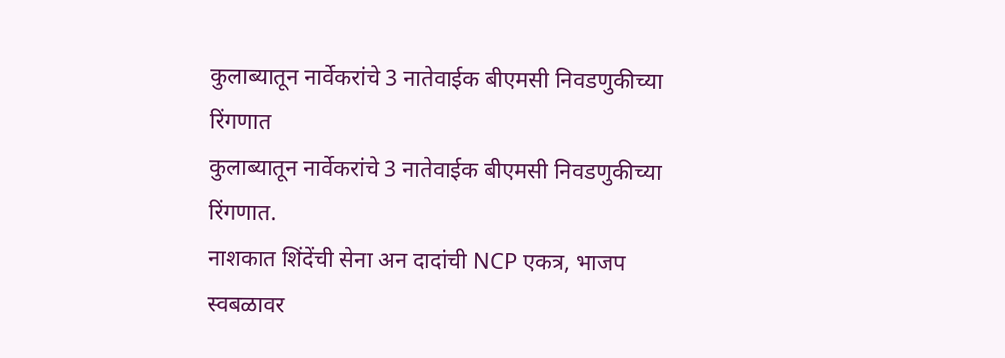कुलाब्यातून नार्वेकरांचे 3 नातेवाईक बीएमसी निवडणुकीच्या रिंगणात
कुलाब्यातून नार्वेकरांचे 3 नातेवाईक बीएमसी निवडणुकीच्या रिंगणात.
नाशकात शिंदेंची सेना अन दादांची NCP एकत्र, भाजप स्वबळावर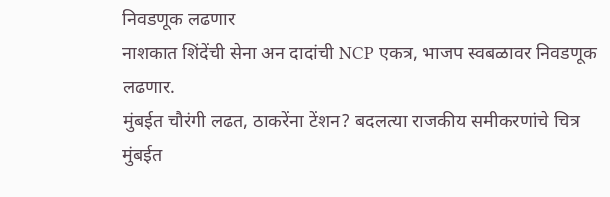निवडणूक लढणार
नाशकात शिंदेंची सेना अन दादांची NCP एकत्र, भाजप स्वबळावर निवडणूक लढणार.
मुंबईत चौरंगी लढत, ठाकरेंना टेंशन? बदलत्या राजकीय समीकरणांचे चित्र
मुंबईत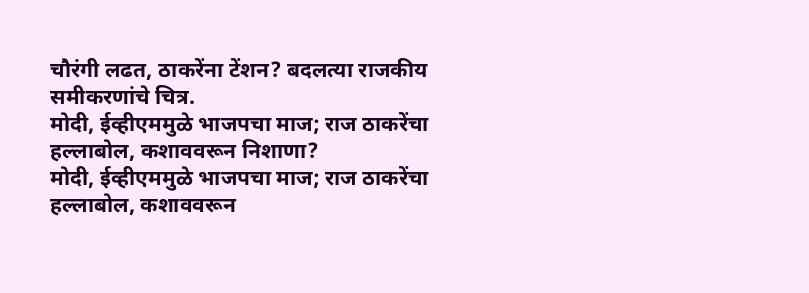चौरंगी लढत, ठाकरेंना टेंशन? बदलत्या राजकीय समीकरणांचे चित्र.
मोदी, ईव्हीएममुळे भाजपचा माज; राज ठाकरेंचा हल्लाबोल, कशाववरून निशाणा?
मोदी, ईव्हीएममुळे भाजपचा माज; राज ठाकरेंचा हल्लाबोल, कशाववरून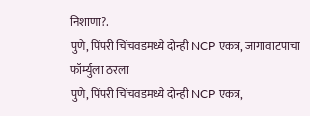निशाणा?.
पुणे, पिंपरी चिंचवडमध्ये दोन्ही NCP एकत्र, जागावाटपाचा फॉर्म्युला ठरला
पुणे, पिंपरी चिंचवडमध्ये दोन्ही NCP एकत्र,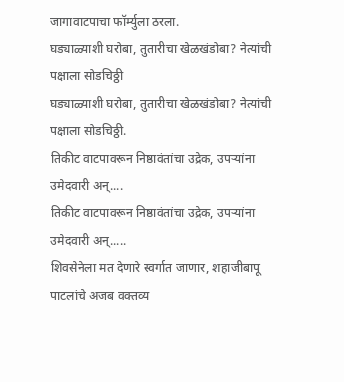जागावाटपाचा फॉर्म्युला ठरला.
घड्याळ्याशी घरोबा, तुतारीचा खेळखंडोबा? नेत्यांची पक्षाला सोडचिठ्ठी
घड्याळ्याशी घरोबा, तुतारीचा खेळखंडोबा? नेत्यांची पक्षाला सोडचिठ्ठी.
तिकीट वाटपावरून निष्ठावंतांचा उद्रेक, उपऱ्यांना उमेदवारी अन्....
तिकीट वाटपावरून निष्ठावंतांचा उद्रेक, उपऱ्यांना उमेदवारी अन्.....
शिवसेनेला मत देणारे स्वर्गात जाणार, शहाजीबापू पाटलांचे अजब वक्तव्य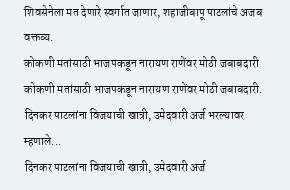शिवसेनेला मत देणारे स्वर्गात जाणार, शहाजीबापू पाटलांचे अजब वक्तव्य.
कोकणी मतांसाठी भाजपकडून नारायण राणेंवर मोठी जबाबदारी
कोकणी मतांसाठी भाजपकडून नारायण राणेंवर मोठी जबाबदारी.
दिनकर पाटलांना विजयाची खात्री, उमेदवारी अर्ज भरल्यावर म्हणाले...
दिनकर पाटलांना विजयाची खात्री, उमेदवारी अर्ज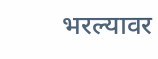भरल्यावर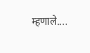म्हणाले....